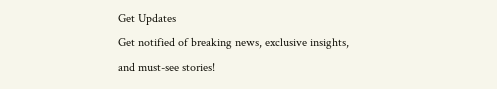Get Updates
Get notified of breaking news, exclusive insights, and must-see stories!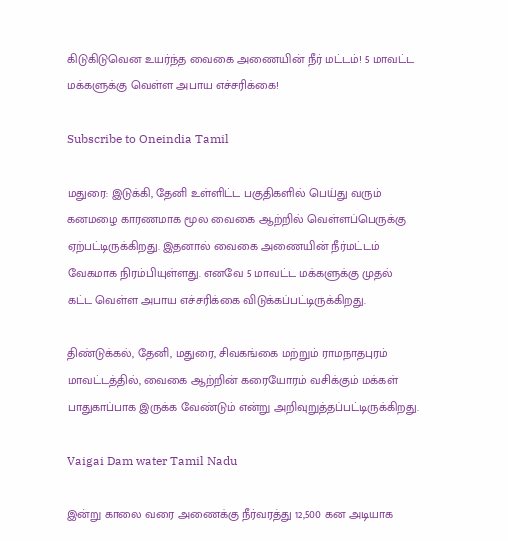கிடுகிடுவென உயர்ந்த வைகை அணையின் நீர் மட்டம்! 5 மாவட்ட மக்களுக்கு வெள்ள அபாய எச்சரிக்கை!

Subscribe to Oneindia Tamil

மதுரை: இடுக்கி, தேனி உள்ளிட்ட பகுதிகளில் பெய்து வரும் கனமழை காரணமாக மூல வைகை ஆற்றில் வெள்ளப்பெருக்கு ஏற்பட்டிருக்கிறது. இதனால் வைகை அணையின் நீர்மட்டம் வேகமாக நிரம்பியுள்ளது. எனவே 5 மாவட்ட மக்களுக்கு முதல் கட்ட வெள்ள அபாய எச்சரிக்கை விடுக்கப்பட்டிருக்கிறது.

திண்டுக்கல், தேனி, மதுரை, சிவகங்கை மற்றும் ராமநாதபுரம் மாவட்டத்தில், வைகை ஆற்றின் கரையோரம் வசிக்கும் மக்கள் பாதுகாப்பாக இருக்க வேண்டும் என்று அறிவுறுத்தப்பட்டிருக்கிறது.

Vaigai Dam water Tamil Nadu

இன்று காலை வரை அணைக்கு நீர்வரத்து 12,500 கன அடியாக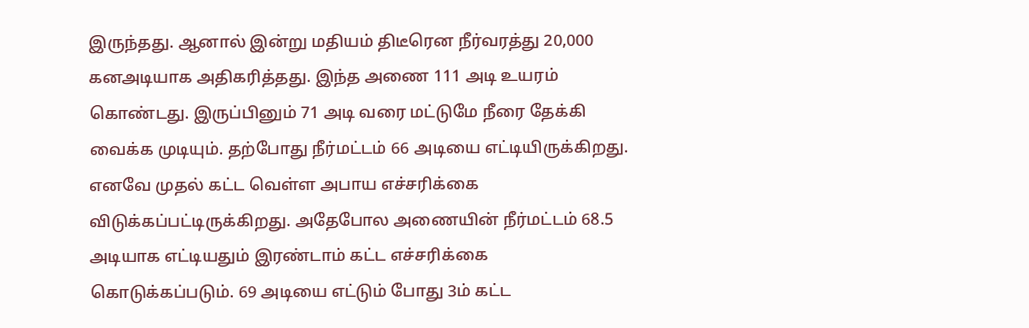இருந்தது. ஆனால் இன்று மதியம் திடீரென நீர்வரத்து 20,000 கனஅடியாக அதிகரித்தது. இந்த அணை 111 அடி உயரம் கொண்டது. இருப்பினும் 71 அடி வரை மட்டுமே நீரை தேக்கி வைக்க முடியும். தற்போது நீர்மட்டம் 66 அடியை எட்டியிருக்கிறது. எனவே முதல் கட்ட வெள்ள அபாய எச்சரிக்கை விடுக்கப்பட்டிருக்கிறது. அதேபோல அணையின் நீர்மட்டம் 68.5 அடியாக எட்டியதும் இரண்டாம் கட்ட எச்சரிக்கை கொடுக்கப்படும். 69 அடியை எட்டும் போது 3ம் கட்ட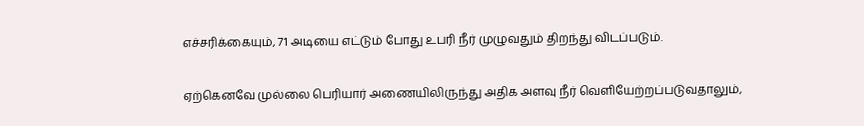எச்சரிக்கையும், 71 அடியை எட்டும் போது உபரி நீர் முழுவதும் திறந்து விடப்படும்.

ஏற்கெனவே முல்லை பெரியார் அணையிலிருந்து அதிக அளவு நீர் வெளியேற்றப்படுவதாலும்,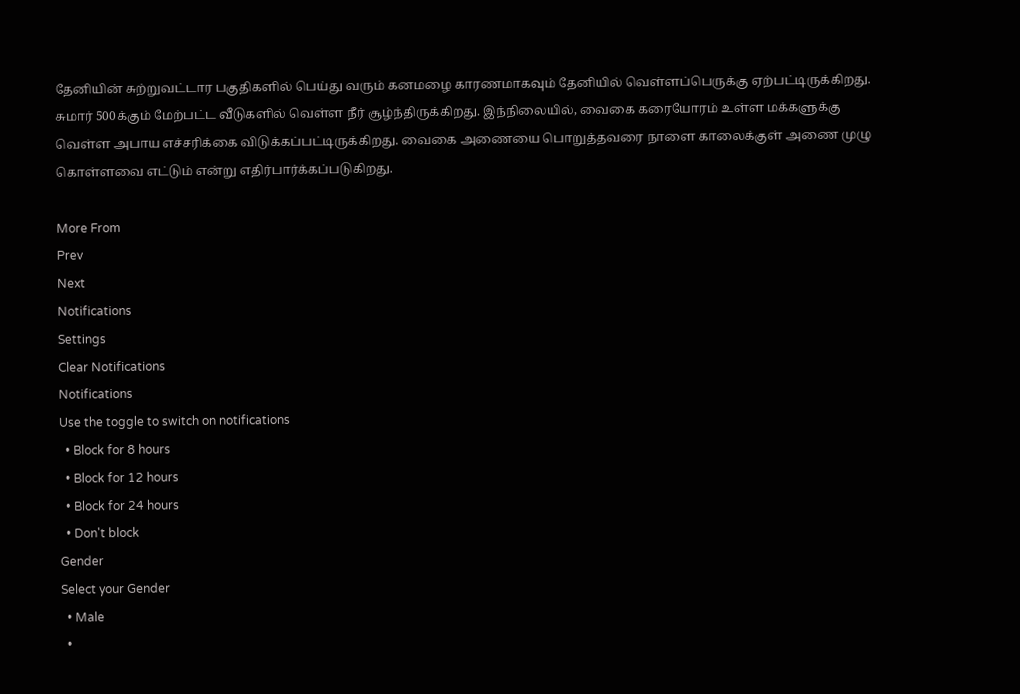தேனியின் சுற்றுவட்டார பகுதிகளில் பெய்து வரும் கனமழை காரணமாகவும் தேனியில் வெள்ளப்பெருக்கு ஏற்பட்டிருக்கிறது. சுமார் 500க்கும் மேற்பட்ட வீடுகளில் வெள்ள நீர் சூழ்ந்திருக்கிறது. இந்நிலையில், வைகை கரையோரம் உள்ள மக்களுக்கு வெள்ள அபாய எச்சரிக்கை விடுக்கப்பட்டிருக்கிறது. வைகை அணையை பொறுத்தவரை நாளை காலைக்குள் அணை முழு கொள்ளவை எட்டும் என்று எதிர்பார்க்கப்படுகிறது.

More From
Prev
Next
Notifications
Settings
Clear Notifications
Notifications
Use the toggle to switch on notifications
  • Block for 8 hours
  • Block for 12 hours
  • Block for 24 hours
  • Don't block
Gender
Select your Gender
  • Male
  •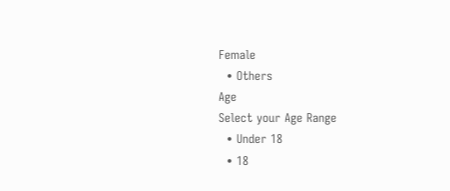Female
  • Others
Age
Select your Age Range
  • Under 18
  • 18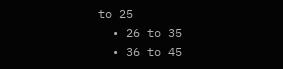to 25
  • 26 to 35
  • 36 to 45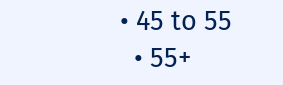• 45 to 55
  • 55+